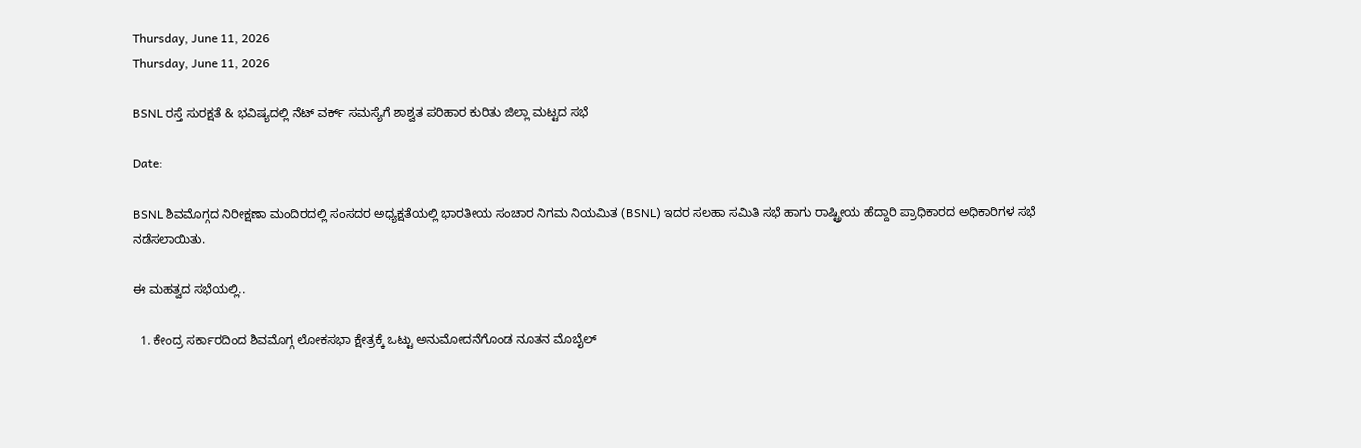Thursday, June 11, 2026
Thursday, June 11, 2026

BSNL ರಸ್ತೆ ಸುರಕ್ಷತೆ & ಭವಿಷ್ಯದಲ್ಲಿ ನೆಟ್ ವರ್ಕ್ ಸಮಸ್ಯೆಗೆ ಶಾಶ್ವತ ಪರಿಹಾರ ಕುರಿತು ಜಿಲ್ಲಾ ಮಟ್ಟದ ಸಭೆ

Date:

BSNL ಶಿವಮೊಗ್ಗದ ನಿರೀಕ್ಷಣಾ ಮಂದಿರದಲ್ಲಿ ಸಂಸದರ ಅಧ್ಯಕ್ಷತೆಯಲ್ಲಿ ಭಾರತೀಯ ಸಂಚಾರ ನಿಗಮ ನಿಯಮಿತ (BSNL) ಇದರ ಸಲಹಾ ಸಮಿತಿ ಸಭೆ ಹಾಗು ರಾಷ್ಟ್ರೀಯ ಹೆದ್ದಾರಿ ಪ್ರಾಧಿಕಾರದ ಅಧಿಕಾರಿಗಳ ಸಭೆ ನಡೆಸಲಾಯಿತು.

ಈ ಮಹತ್ವದ ಸಭೆಯಲ್ಲಿ..

  1. ಕೇಂದ್ರ ಸರ್ಕಾರದಿಂದ ಶಿವಮೊಗ್ಗ ಲೋಕಸಭಾ ಕ್ಷೇತ್ರಕ್ಕೆ ಒಟ್ಟು ಅನುಮೋದನೆಗೊಂಡ ನೂತನ ಮೊಬೈಲ್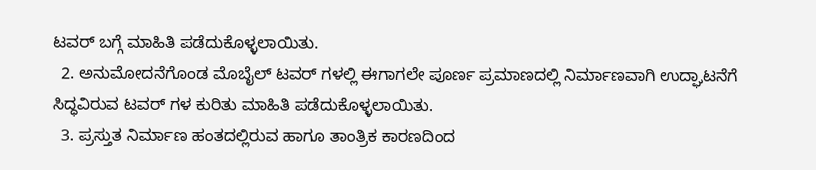ಟವರ್ ಬಗ್ಗೆ ಮಾಹಿತಿ ಪಡೆದುಕೊಳ್ಳಲಾಯಿತು.
  2. ಅನುಮೋದನೆಗೊಂಡ ಮೊಬೈಲ್ ಟವರ್ ಗಳಲ್ಲಿ ಈಗಾಗಲೇ ಪೂರ್ಣ ಪ್ರಮಾಣದಲ್ಲಿ ನಿರ್ಮಾಣವಾಗಿ ಉದ್ಘಾಟನೆಗೆ ಸಿದ್ಧವಿರುವ ಟವರ್ ಗಳ ಕುರಿತು ಮಾಹಿತಿ ಪಡೆದುಕೊಳ್ಳಲಾಯಿತು.
  3. ಪ್ರಸ್ತುತ ನಿರ್ಮಾಣ ಹಂತದಲ್ಲಿರುವ ಹಾಗೂ ತಾಂತ್ರಿಕ ಕಾರಣದಿಂದ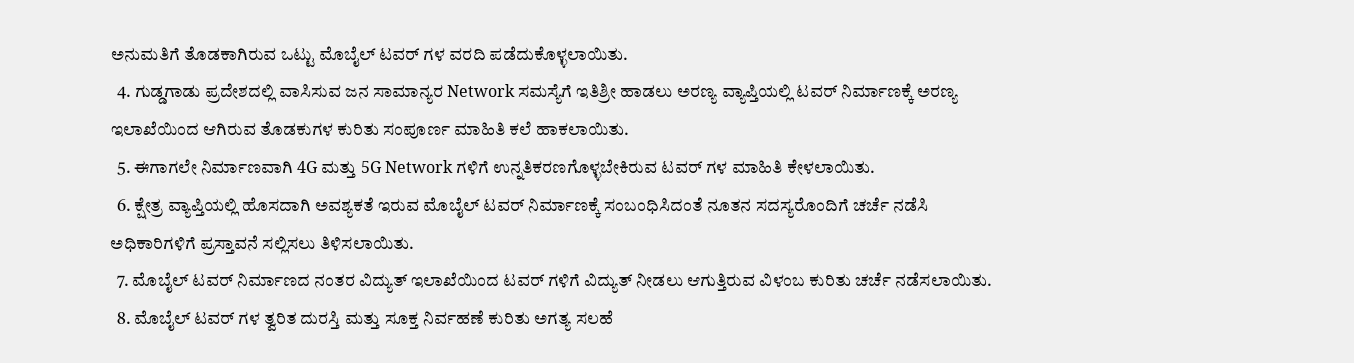ಅನುಮತಿಗೆ ತೊಡಕಾಗಿರುವ ಒಟ್ಟು ಮೊಬೈಲ್ ಟವರ್ ಗಳ ವರದಿ ಪಡೆದುಕೊಳ್ಳಲಾಯಿತು.
  4. ಗುಡ್ಡಗಾಡು ಪ್ರದೇಶದಲ್ಲಿ ವಾಸಿಸುವ ಜನ ಸಾಮಾನ್ಯರ Network ಸಮಸ್ಯೆಗೆ ಇತಿಶ್ರೀ ಹಾಡಲು ಅರಣ್ಯ ವ್ಯಾಪ್ತಿಯಲ್ಲಿ ಟವರ್ ನಿರ್ಮಾಣಕ್ಕೆ ಅರಣ್ಯ ಇಲಾಖೆಯಿಂದ ಆಗಿರುವ ತೊಡಕುಗಳ ಕುರಿತು ಸಂಪೂರ್ಣ ಮಾಹಿತಿ ಕಲೆ ಹಾಕಲಾಯಿತು.
  5. ಈಗಾಗಲೇ ನಿರ್ಮಾಣವಾಗಿ 4G ಮತ್ತು 5G Network ಗಳಿಗೆ ಉನ್ನತಿಕರಣಗೊಳ್ಳಬೇಕಿರುವ ಟವರ್ ಗಳ ಮಾಹಿತಿ ಕೇಳಲಾಯಿತು.
  6. ಕ್ಷೇತ್ರ ವ್ಯಾಪ್ತಿಯಲ್ಲಿ ಹೊಸದಾಗಿ ಅವಶ್ಯಕತೆ ಇರುವ ಮೊಬೈಲ್ ಟವರ್ ನಿರ್ಮಾಣಕ್ಕೆ ಸಂಬಂಧಿಸಿದಂತೆ ನೂತನ ಸದಸ್ಯರೊಂದಿಗೆ ಚರ್ಚೆ ನಡೆಸಿ ಅಧಿಕಾರಿಗಳಿಗೆ ಪ್ರಸ್ತಾವನೆ ಸಲ್ಲಿಸಲು ತಿಳಿಸಲಾಯಿತು.
  7. ಮೊಬೈಲ್ ಟವರ್ ನಿರ್ಮಾಣದ ನಂತರ ವಿದ್ಯುತ್ ಇಲಾಖೆಯಿಂದ ಟವರ್ ಗಳಿಗೆ ವಿದ್ಯುತ್ ನೀಡಲು ಆಗುತ್ತಿರುವ ವಿಳಂಬ ಕುರಿತು ಚರ್ಚೆ ನಡೆಸಲಾಯಿತು.
  8. ಮೊಬೈಲ್ ಟವರ್ ಗಳ ತ್ವರಿತ ದುರಸ್ತಿ ಮತ್ತು ಸೂಕ್ತ ನಿರ್ವಹಣೆ ಕುರಿತು ಅಗತ್ಯ ಸಲಹೆ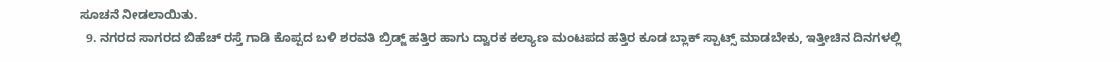ಸೂಚನೆ ನೀಡಲಾಯಿತು.
  9. ನಗರದ ಸಾಗರದ ಬಿಹೆಚ್ ರಸ್ತೆ ಗಾಡಿ ಕೊಪ್ಪದ ಬಳಿ ಶರವತಿ ಬ್ರಿಡ್ಜ್ ಹತ್ತಿರ ಹಾಗು ದ್ವಾರಕ ಕಲ್ಯಾಣ ಮಂಟಪದ ಹತ್ತಿರ ಕೂಡ ಬ್ಲಾಕ್ ಸ್ಪಾಟ್ಸ್ ಮಾಡಬೇಕು, ಇತ್ತೀಚಿನ ದಿನಗಳಲ್ಲಿ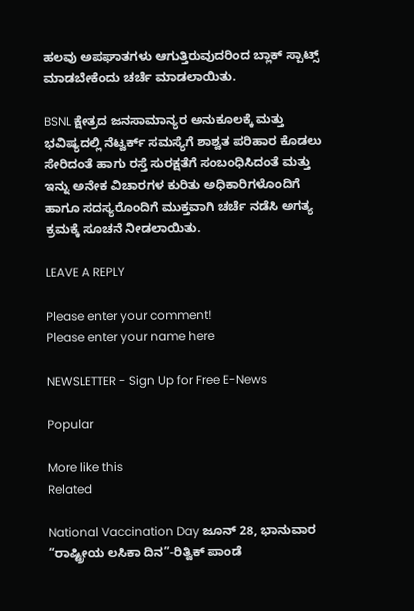ಹಲವು ಅಪಘಾತಗಳು ಆಗುತ್ತಿರುವುದರಿಂದ ಬ್ಲಾಕ್ ಸ್ಪಾಟ್ಸ್ ಮಾಡಬೇಕೆಂದು ಚರ್ಚೆ ಮಾಡಲಾಯಿತು.

BSNL ಕ್ಷೇತ್ರದ ಜನಸಾಮಾನ್ಯರ ಅನುಕೂಲಕ್ಕೆ ಮತ್ತು ಭವಿಷ್ಯದಲ್ಲಿ ನೆಟ್ವರ್ಕ್ ಸಮಸ್ಯೆಗೆ ಶಾಶ್ವತ ಪರಿಹಾರ ಕೊಡಲು ಸೇರಿದಂತೆ ಹಾಗು ರಸ್ತೆ ಸುರಕ್ಷತೆಗೆ ಸಂಬಂಧಿಸಿದಂತೆ ಮತ್ತು ಇನ್ನು ಅನೇಕ ವಿಚಾರಗಳ ಕುರಿತು ಅಧಿಕಾರಿಗಳೊಂದಿಗೆ ಹಾಗೂ ಸದಸ್ಯರೊಂದಿಗೆ ಮುಕ್ತವಾಗಿ ಚರ್ಚೆ ನಡೆಸಿ ಅಗತ್ಯ ಕ್ರಮಕ್ಕೆ ಸೂಚನೆ ನೀಡಲಾಯಿತು.

LEAVE A REPLY

Please enter your comment!
Please enter your name here

NEWSLETTER - Sign Up for Free E-News

Popular

More like this
Related

National Vaccination Day ಜೂನ್ 28, ಭಾನುವಾರ “ರಾಷ್ಟ್ರೀಯ ಲಸಿಕಾ ದಿನ”-ರಿತ್ವಿಕ್ ಪಾಂಡೆ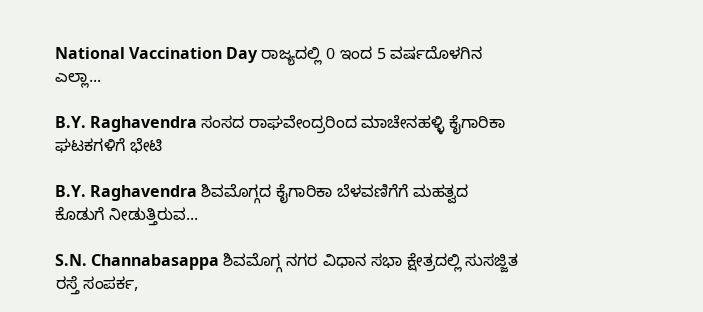National Vaccination Day ರಾಜ್ಯದಲ್ಲಿ 0 ಇಂದ 5 ವರ್ಷದೊಳಗಿನ ಎಲ್ಲಾ...

B.Y. Raghavendra ಸಂಸದ ರಾಘವೇಂದ್ರರಿಂದ ಮಾಚೇನಹಳ್ಳಿ ಕೈಗಾರಿಕಾ ಘಟಕಗಳಿಗೆ ಭೇಟಿ

B.Y. Raghavendra ಶಿವಮೊಗ್ಗದ ಕೈಗಾರಿಕಾ ಬೆಳವಣಿಗೆಗೆ ಮಹತ್ವದ ಕೊಡುಗೆ ನೀಡುತ್ತಿರುವ...

S.N. Channabasappa ಶಿವಮೊಗ್ಗ ನಗರ ವಿಧಾನ ಸಭಾ ಕ್ಷೇತ್ರದಲ್ಲಿ ಸುಸಜ್ಜಿತ ರಸ್ತೆ ಸಂಪರ್ಕ,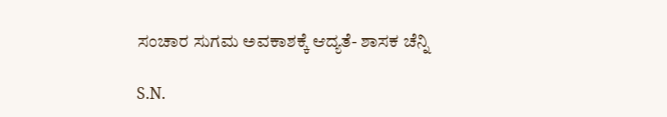ಸಂಚಾರ ಸುಗಮ ಅವಕಾಶಕ್ಕೆ ಆದ್ಯತೆ- ಶಾಸಕ ಚೆನ್ನಿ

S.N.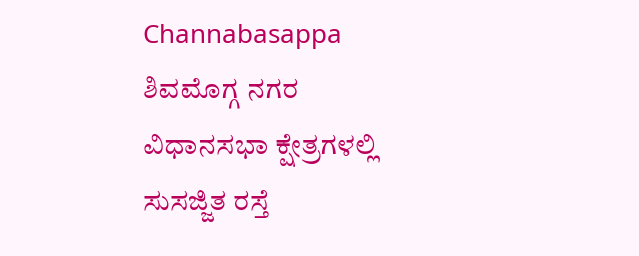Channabasappa ಶಿವಮೊಗ್ಗ ನಗರ ವಿಧಾನಸಭಾ ಕ್ಷೇತ್ರಗಳಲ್ಲಿ ಸುಸಜ್ಜಿತ ರಸ್ತೆ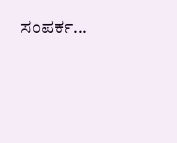ಸಂಪರ್ಕ...